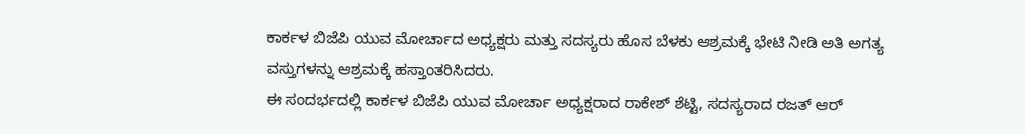ಕಾರ್ಕಳ ಬಿಜೆಪಿ ಯುವ ಮೋರ್ಚಾದ ಅಧ್ಯಕ್ಷರು ಮತ್ತು ಸದಸ್ಯರು ಹೊಸ ಬೆಳಕು ಆಶ್ರಮಕ್ಕೆ ಭೇಟಿ ನೀಡಿ ಅತಿ ಅಗತ್ಯ ವಸ್ತುಗಳನ್ನು ಆಶ್ರಮಕ್ಕೆ ಹಸ್ತಾಂತರಿಸಿದರು.
ಈ ಸಂದರ್ಭದಲ್ಲಿ ಕಾರ್ಕಳ ಬಿಜೆಪಿ ಯುವ ಮೋರ್ಚಾ ಅಧ್ಯಕ್ಷರಾದ ರಾಕೇಶ್ ಶೆಟ್ಟಿ, ಸದಸ್ಯರಾದ ರಜತ್ ಆರ್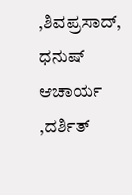,ಶಿವಪ್ರಸಾದ್, ಧನುಷ್ ಆಚಾರ್ಯ ,ದರ್ಶಿತ್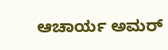ಆಚಾರ್ಯ ಅಮರ್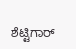ಶೆಟ್ಟಿಗಾರ್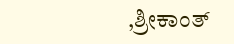,ಶ್ರೀಕಾಂತ್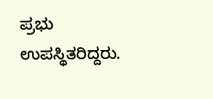ಪ್ರಭು ಉಪಸ್ಥಿತರಿದ್ದರು.